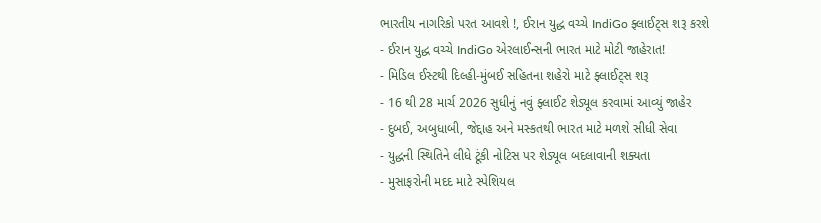ભારતીય નાગરિકો પરત આવશે !, ઈરાન યુદ્ધ વચ્ચે IndiGo ફ્લાઈટ્સ શરૂ કરશે
- ઈરાન યુદ્ધ વચ્ચે IndiGo એરલાઈન્સની ભારત માટે મોટી જાહેરાત!
- મિડિલ ઈસ્ટથી દિલ્હી-મુંબઈ સહિતના શહેરો માટે ફ્લાઈટ્સ શરૂ
- 16 થી 28 માર્ચ 2026 સુધીનું નવું ફ્લાઈટ શેડ્યૂલ કરવામાં આવ્યું જાહેર
- દુબઈ, અબુધાબી, જેદ્દાહ અને મસ્કતથી ભારત માટે મળશે સીધી સેવા
- યુદ્ધની સ્થિતિને લીધે ટૂંકી નોટિસ પર શેડ્યૂલ બદલાવાની શક્યતા
- મુસાફરોની મદદ માટે સ્પેશિયલ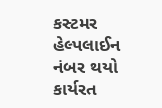કસ્ટમર હેલ્પલાઈન નંબર થયો કાર્યરત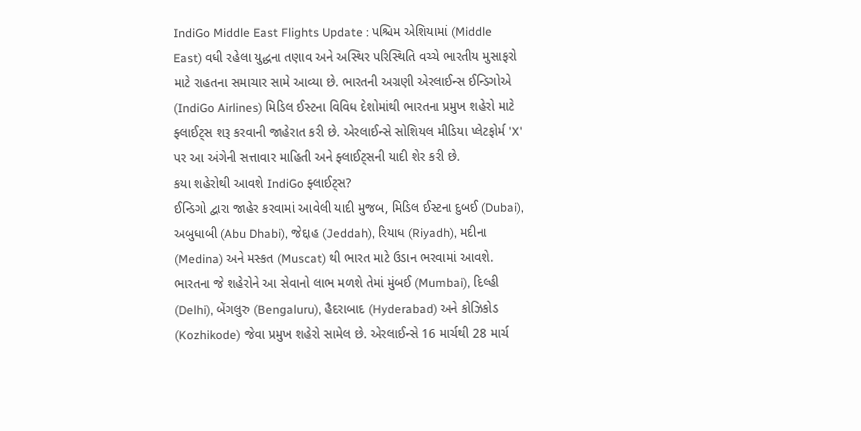IndiGo Middle East Flights Update : પશ્ચિમ એશિયામાં (Middle East) વધી રહેલા યુદ્ધના તણાવ અને અસ્થિર પરિસ્થિતિ વચ્ચે ભારતીય મુસાફરો માટે રાહતના સમાચાર સામે આવ્યા છે. ભારતની અગ્રણી એરલાઈન્સ ઈન્ડિગોએ (IndiGo Airlines) મિડિલ ઈસ્ટના વિવિધ દેશોમાંથી ભારતના પ્રમુખ શહેરો માટે ફ્લાઈટ્સ શરૂ કરવાની જાહેરાત કરી છે. એરલાઈન્સે સોશિયલ મીડિયા પ્લેટફોર્મ 'X' પર આ અંગેની સત્તાવાર માહિતી અને ફ્લાઈટ્સની યાદી શેર કરી છે.
કયા શહેરોથી આવશે IndiGo ફ્લાઈટ્સ?
ઈન્ડિગો દ્વારા જાહેર કરવામાં આવેલી યાદી મુજબ, મિડિલ ઈસ્ટના દુબઈ (Dubai), અબુધાબી (Abu Dhabi), જેદ્દાહ (Jeddah), રિયાધ (Riyadh), મદીના (Medina) અને મસ્કત (Muscat) થી ભારત માટે ઉડાન ભરવામાં આવશે. ભારતના જે શહેરોને આ સેવાનો લાભ મળશે તેમાં મુંબઈ (Mumbai), દિલ્હી (Delhi), બેંગલુરુ (Bengaluru), હૈદરાબાદ (Hyderabad) અને કોઝિકોડ (Kozhikode) જેવા પ્રમુખ શહેરો સામેલ છે. એરલાઈન્સે 16 માર્ચથી 28 માર્ચ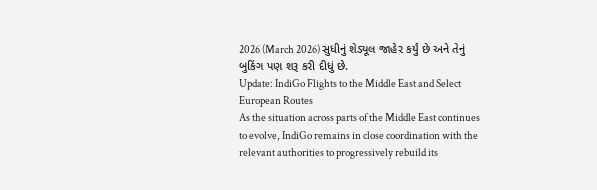2026 (March 2026) સુધીનું શેડ્યૂલ જાહેર કર્યું છે અને તેનું બુકિંગ પણ શરૂ કરી દીધું છે.
Update: IndiGo Flights to the Middle East and Select European Routes
As the situation across parts of the Middle East continues to evolve, IndiGo remains in close coordination with the relevant authorities to progressively rebuild its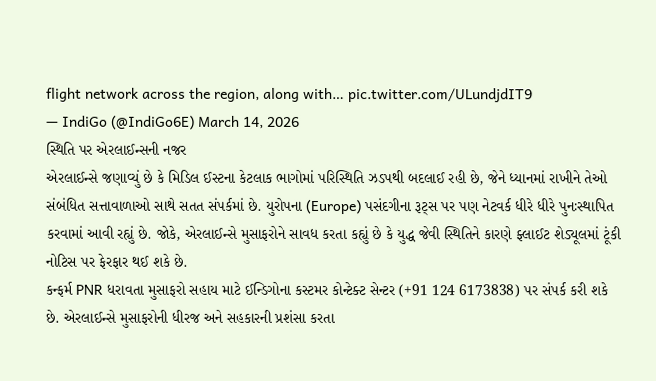flight network across the region, along with… pic.twitter.com/ULundjdIT9
— IndiGo (@IndiGo6E) March 14, 2026
સ્થિતિ પર એરલાઈન્સની નજર
એરલાઈન્સે જણાવ્યું છે કે મિડિલ ઈસ્ટના કેટલાક ભાગોમાં પરિસ્થિતિ ઝડપથી બદલાઈ રહી છે, જેને ધ્યાનમાં રાખીને તેઓ સંબંધિત સત્તાવાળાઓ સાથે સતત સંપર્કમાં છે. યુરોપના (Europe) પસંદગીના રૂટ્સ પર પણ નેટવર્ક ધીરે ધીરે પુનઃસ્થાપિત કરવામાં આવી રહ્યું છે. જોકે, એરલાઈન્સે મુસાફરોને સાવધ કરતા કહ્યું છે કે યુદ્ધ જેવી સ્થિતિને કારણે ફ્લાઈટ શેડ્યૂલમાં ટૂંકી નોટિસ પર ફેરફાર થઈ શકે છે.
કન્ફર્મ PNR ધરાવતા મુસાફરો સહાય માટે ઈન્ડિગોના કસ્ટમર કોન્ટેક્ટ સેન્ટર (+91 124 6173838) પર સંપર્ક કરી શકે છે. એરલાઈન્સે મુસાફરોની ધીરજ અને સહકારની પ્રશંસા કરતા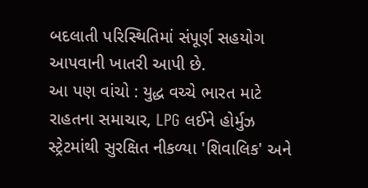બદલાતી પરિસ્થિતિમાં સંપૂર્ણ સહયોગ આપવાની ખાતરી આપી છે.
આ પણ વાંચો : યુદ્ધ વચ્ચે ભારત માટે રાહતના સમાચાર, LPG લઈને હોર્મુઝ સ્ટ્રેટમાંથી સુરક્ષિત નીકળ્યા 'શિવાલિક' અને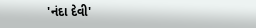'નંદા દેવી'